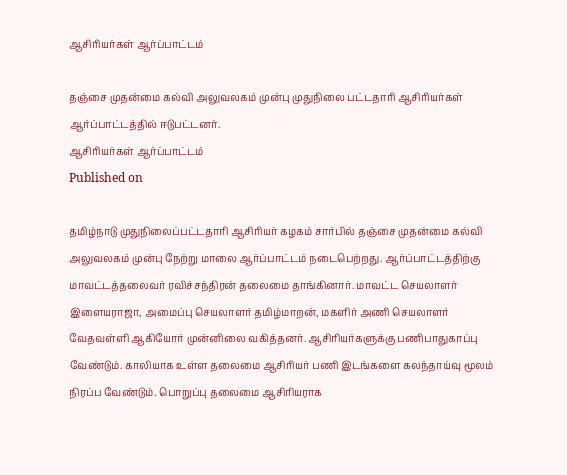ஆசிரியர்கள் ஆர்ப்பாட்டம்

தஞ்சை முதன்மை கல்வி அலுவலகம் முன்பு முதுநிலை பட்டதாரி ஆசிரியர்கள் ஆர்ப்பாட்டத்தில் ஈடுபட்டனர்.
ஆசிரியர்கள் ஆர்ப்பாட்டம்
Published on

தமிழ்நாடு முதுநிலைப்பட்டதாரி ஆசிரியர் கழகம் சார்பில் தஞ்சை முதன்மை கல்வி அலுவலகம் முன்பு நேற்று மாலை ஆர்ப்பாட்டம் நடைபெற்றது. ஆர்ப்பாட்டத்திற்கு மாவட்டத்தலைவர் ரவிச்சந்திரன் தலைமை தாங்கினார். மாவட்ட செயலாளர் இளையராஜா, அமைப்பு செயலாளர் தமிழ்மாறன், மகளிர் அணி செயலாளர் வேதவள்ளி ஆகியோர் முன்னிலை வகித்தனர். ஆசிரியர்களுக்கு பணிபாதுகாப்பு வேண்டும். காலியாக உள்ள தலைமை ஆசிரியர் பணி இடங்களை கலந்தாய்வு மூலம் நிரப்ப வேண்டும். பொறுப்பு தலைமை ஆசிரியராக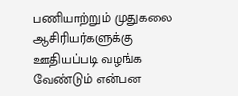பணியாற்றும் முதுகலை ஆசிரியர்களுக்கு ஊதியப்படி வழங்க வேண்டும் என்பன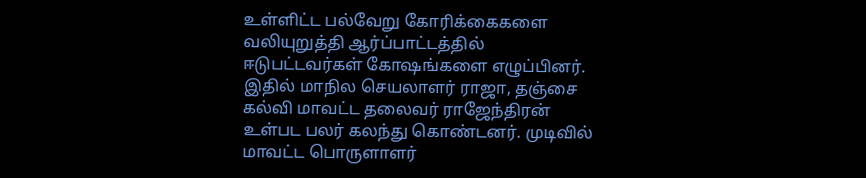உள்ளிட்ட பல்வேறு கோரிக்கைகளை வலியுறுத்தி ஆர்ப்பாட்டத்தில் ஈடுபட்டவர்கள் கோஷங்களை எழுப்பினர். இதில் மாநில செயலாளர் ராஜா, தஞ்சை கல்வி மாவட்ட தலைவர் ராஜேந்திரன் உள்பட பலர் கலந்து கொண்டனர். முடிவில் மாவட்ட பொருளாளர்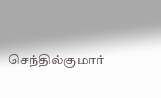செந்தில்குமார்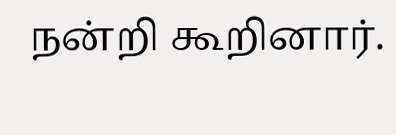நன்றி கூறினார்.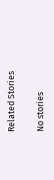Related Stories

No stories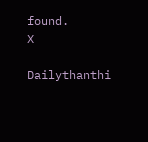found.
X

Dailythanthi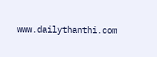www.dailythanthi.com